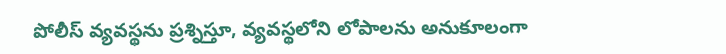పోలీస్ వ్యవస్థను ప్రశ్నిస్తూ, వ్యవస్థలోని లోపాలను అనుకూలంగా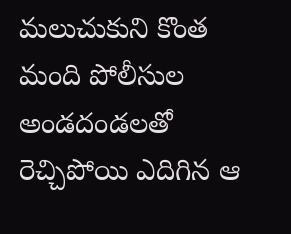మలుచుకుని కొంత మంది పోలీసుల అండదండలతో రెచ్చిపోయి ఎదిగిన ఆ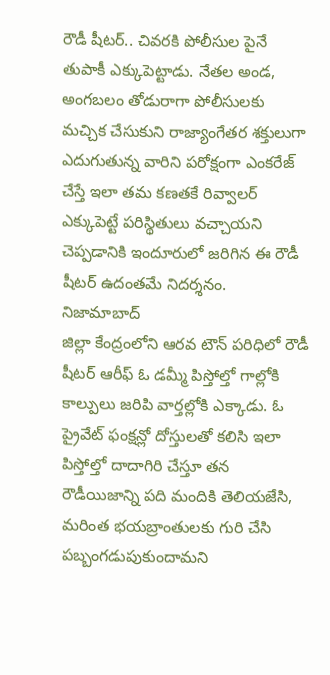రౌడీ షీటర్.. చివరకి పోలీసుల పైనే తుపాకీ ఎక్కుపెట్టాడు. నేతల అండ, అంగబలం తోడురాగా పోలీసులకు మచ్చిక చేసుకుని రాజ్యాంగేతర శక్తులుగా ఎదుగుతున్న వారిని పరోక్షంగా ఎంకరేజ్ చేస్తే ఇలా తమ కణతకే రివ్వాలర్ ఎక్కుపెట్టే పరిస్థితులు వచ్చాయని చెప్పడానికి ఇందూరులో జరిగిన ఈ రౌడీ షీటర్ ఉదంతమే నిదర్శనం.
నిజామాబాద్
జిల్లా కేంద్రంలోని ఆరవ టౌన్ పరిధిలో రౌడీ షీటర్ ఆరీఫ్ ఓ డమ్మీ పిస్తోల్తో గాల్లోకి కాల్పులు జరిపి వార్తల్లోకి ఎక్కాడు. ఓ ప్రైవేట్ ఫంక్షన్లో దోస్తులతో కలిసి ఇలా పిస్తోల్తో దాదాగిరి చేస్తూ తన రౌడీయిజాన్ని పది మందికి తెలియజేసి, మరింత భయబ్రాంతులకు గురి చేసి పబ్బంగడుపుకుందామని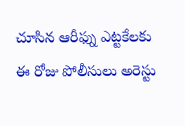చూసిన ఆరీఫ్ను ఎట్టకేలకు ఈ రోజు పోలీసులు అరెస్టు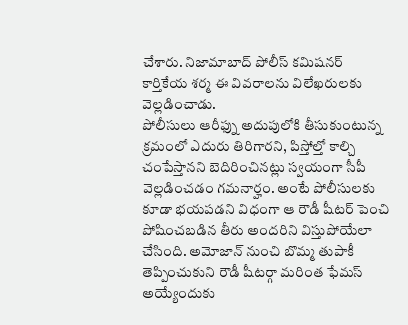చేశారు. నిజామాబాద్ పోలీస్ కమిషనర్ కార్తికేయ శర్మ ఈ వివరాలను విలేఖరులకు వెల్లడించాడు.
పోలీసులు ఆరీఫ్ను అదుపులోకి తీసుకుంటున్న క్రమంలో ఎదురు తిరిగారని, పిస్తోల్తో కాల్చి చంపేస్తానని బెదిరించినట్లు స్వయంగా సీపీ వెల్లడించడం గమనార్హం. అంటే పోలీసులకు కూడా భయపడని విధంగా ఆ రౌడీ షీటర్ పెంచి పోషించబడిన తీరు అందరిని విస్తుపోయేలా చేసింది. అమోజాన్ నుంచి బొమ్మ తుపాకీ తెప్పించుకుని రౌడీ షీటర్గా మరింత ఫేమస్ అయ్యేందుకు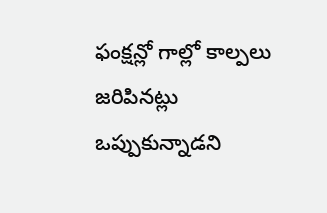ఫంక్షన్లో గాల్లో కాల్పలు జరిపినట్లు ఒప్పుకున్నాడని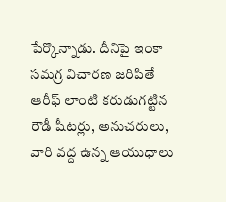పేర్కొన్నాడు. దీనిపై ఇంకా సమగ్ర విచారణ జరిపితే ఆరీఫ్ లాంటి కరుడుగట్టిన రౌడీ షీటర్లు, అనుచరులు, వారి వద్ద ఉన్న ఆయుధాలు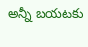అన్నీ బయటకు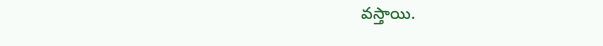వస్తాయి.